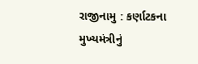રાજીનામુ : કર્ણાટકના મુખ્યમંત્રીનું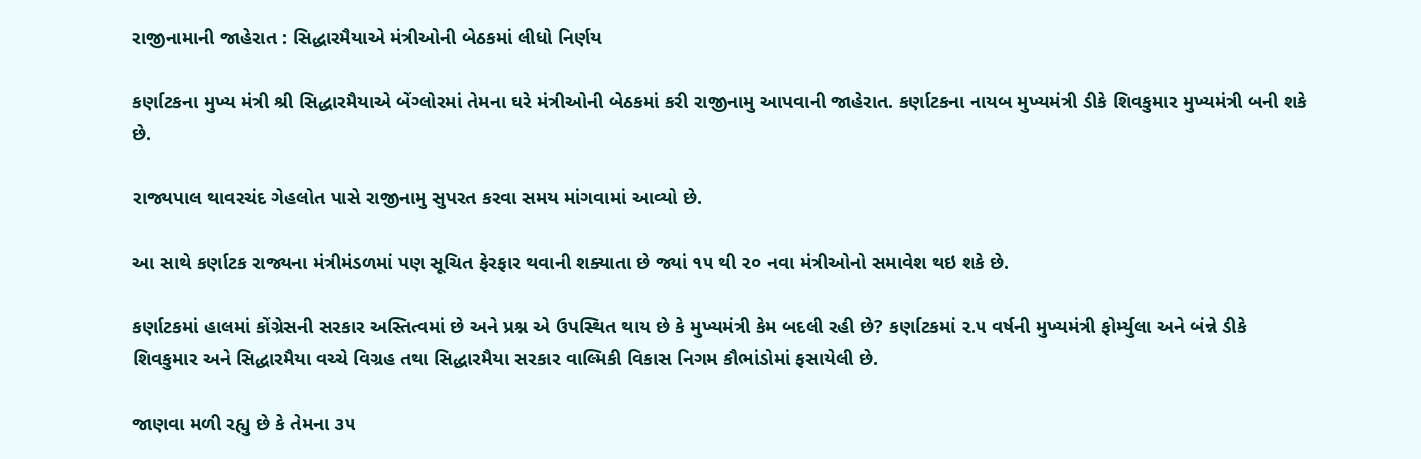રાજીનામાની જાહેરાત : સિદ્ધારમૈયાએ મંત્રીઓની બેઠકમાં લીધો નિર્ણય

કર્ણાટકના મુખ્ય મંત્રી શ્રી સિદ્ધારમૈયાએ બેંગ્લોરમાં તેમના ઘરે મંત્રીઓની બેઠકમાં કરી રાજીનામુ આપવાની જાહેરાત. કર્ણાટકના નાયબ મુખ્યમંત્રી ડીકે શિવકુમાર મુખ્યમંત્રી બની શકે છે.

રાજ્યપાલ થાવરચંદ ગેહલોત પાસે રાજીનામુ સુપરત કરવા સમય માંગવામાં આવ્યો છે.

આ સાથે કર્ણાટક રાજ્યના મંત્રીમંડળમાં પણ સૂચિત ફેરફાર થવાની શક્યાતા છે જ્યાં ૧૫ થી ૨૦ નવા મંત્રીઓનો સમાવેશ થઇ શકે છે.

કર્ણાટકમાં હાલમાં કોંગ્રેસની સરકાર અસ્તિત્વમાં છે અને પ્રશ્ન એ ઉપસ્થિત થાય છે કે મુખ્યમંત્રી કેમ બદલી રહી છે? કર્ણાટકમાં ૨.૫ વર્ષની મુખ્યમંત્રી ફોર્મ્યુલા અને બંન્ને ડીકે શિવકુમાર અને સિદ્ધારમૈયા વચ્ચે વિગ્રહ તથા સિદ્ધારમૈયા સરકાર વાલ્મિકી વિકાસ નિગમ કૌભાંડોમાં ફસાયેલી છે.

જાણવા મળી રહ્યુ છે કે તેમના ૩૫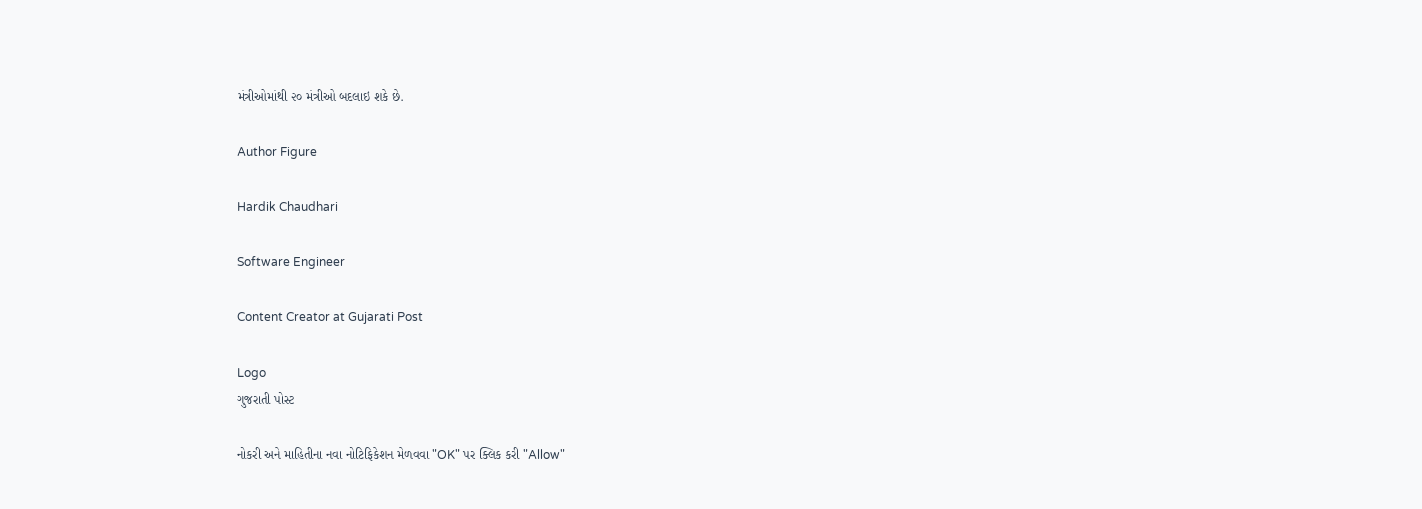મંત્રીઓમાંથી ૨૦ મંત્રીઓ બદલાઇ શકે છે.

Author Figure

Hardik Chaudhari

Software Engineer

Content Creator at Gujarati Post

Logo
ગુજરાતી પોસ્ટ

નોકરી અને માહિતીના નવા નોટિફિકેશન મેળવવા "OK" પર ક્લિક કરી "Allow"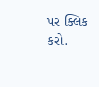પર ક્લિક કરો.